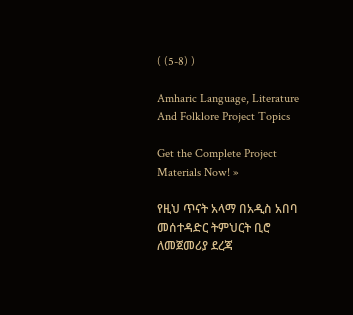( (5-8) )

Amharic Language, Literature And Folklore Project Topics

Get the Complete Project Materials Now! »

የዚህ ጥናት አላማ በአዲስ አበባ መሰተዳድር ትምህርት ቢሮ ለመጀመሪያ ደረጃ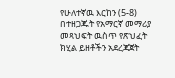የሁለተኛዉ እርከን (5-8) በተዘጋጁት የአማርኛ መማሪያ መጻህፍት ዉስጥ የጽህፈት ክሂል ይዘቶችን አደረጃጀት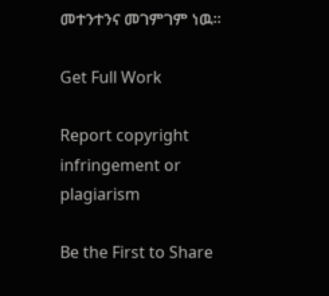መተንተንና መገምገም ነዉ፡፡

Get Full Work

Report copyright infringement or plagiarism

Be the First to Share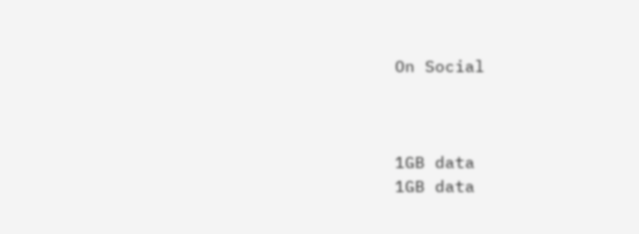On Social



1GB data
1GB data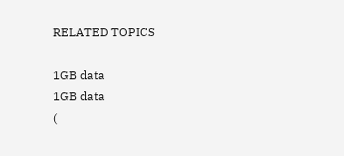RELATED TOPICS

1GB data
1GB data
(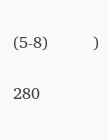(5-8)         )

280